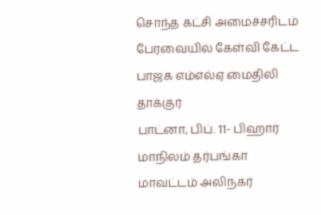சொந்த கட்சி அமைச்சரிடம் பேரவையில் கேள்வி கேட்ட பாஜக எம்எல்ஏ மைதிலி தாக்குர்
பாட்னா, பிப். 11- பிஹார் மாநிலம் தர்பங்கா மாவட்டம் அலிநகர்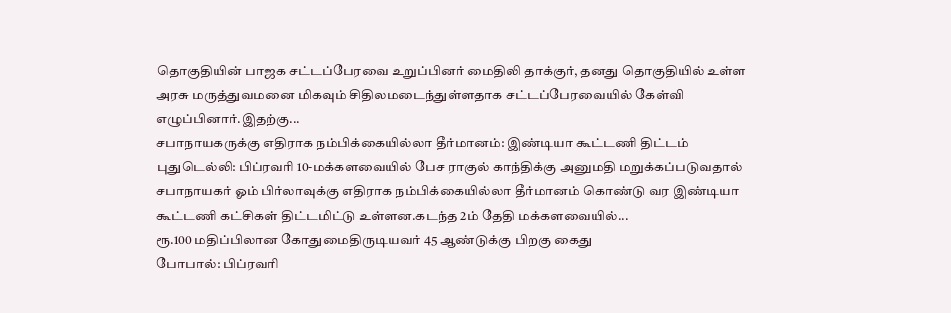தொகுதியின் பாஜக சட்டப்பேரவை உறுப்பினர் மைதிலி தாக்குர், தனது தொகுதியில் உள்ள அரசு மருத்துவமனை மிகவும் சிதிலமடைந்துள்ளதாக சட்டப்பேரவையில் கேள்வி எழுப்பினார்.இதற்கு...
சபாநாயகருக்கு எதிராக நம்பிக்கையில்லா தீர்மானம்: இண்டியா கூட்டணி திட்டம்
புதுடெல்லி: பிப்ரவரி 10-மக்களவையில் பேச ராகுல் காந்திக்கு அனுமதி மறுக்கப்படுவதால் சபாநாயகர் ஓம் பிர்லாவுக்கு எதிராக நம்பிக்கையில்லா தீர்மானம் கொண்டு வர இண்டியா கூட்டணி கட்சிகள் திட்டமிட்டு உள்ளன.கடந்த 2ம் தேதி மக்களவையில்...
ரூ.100 மதிப்பிலான கோதுமைதிருடியவர் 45 ஆண்டுக்கு பிறகு கைது
போபால்: பிப்ரவரி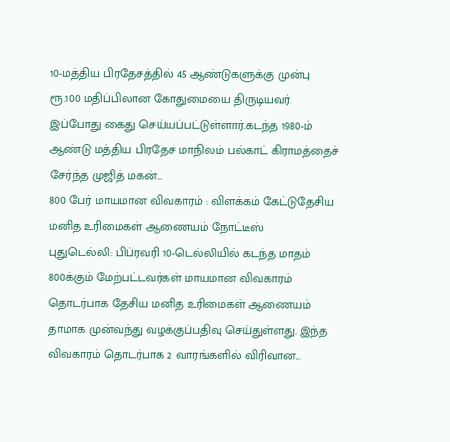10-மத்திய பிரதேசத்தில் 45 ஆண்டுகளுக்கு முன்பு ரூ.100 மதிப்பிலான கோதுமையை திருடியவர் இப்போது கைது செய்யப்பட்டுள்ளார்.கடந்த 1980-ம் ஆண்டு மத்திய பிரதேச மாநிலம் பல்காட் கிராமத்தைச் சேர்ந்த முஜித் மகன்...
800 பேர் மாயமான விவகாரம் : விளக்கம் கேட்டுதேசிய மனித உரிமைகள் ஆணையம் நோட்டீஸ்
புதுடெல்லி: பிப்ரவரி 10-டெல்லியில் கடந்த மாதம் 800க்கும் மேற்பட்டவர்கள் மாயமான விவகாரம் தொடர்பாக தேசிய மனித உரிமைகள் ஆணையம் தாமாக முன்வந்து வழக்குப்பதிவு செய்துள்ளது. இந்த விவகாரம் தொடர்பாக 2 வாரங்களில் விரிவான...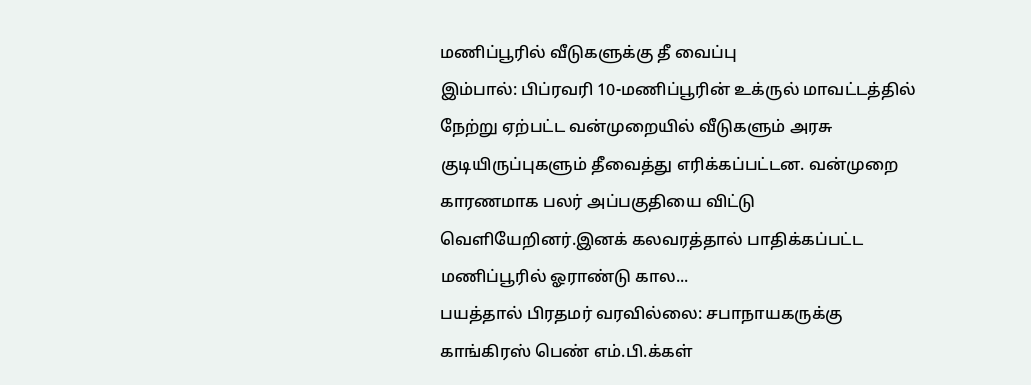மணிப்பூரில் வீடுகளுக்கு தீ வைப்பு
இம்பால்: பிப்ரவரி 10-மணிப்பூரின் உக்ருல் மாவட்டத்தில் நேற்று ஏற்பட்ட வன்முறையில் வீடுகளும் அரசு குடியிருப்புகளும் தீவைத்து எரிக்கப்பட்டன. வன்முறை காரணமாக பலர் அப்பகுதியை விட்டு வெளியேறினர்.இனக் கலவரத்தால் பாதிக்கப்பட்ட மணிப்பூரில் ஓராண்டு கால...
பயத்தால் பிரதமர் வரவில்லை: சபாநாயகருக்கு காங்கிரஸ் பெண் எம்.பி.க்கள்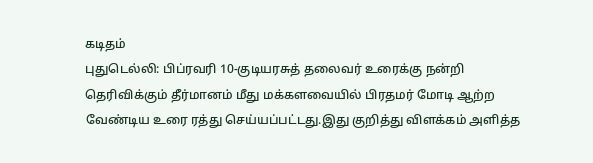கடிதம்
புதுடெல்லி: பிப்ரவரி 10-குடியரசுத் தலைவர் உரைக்கு நன்றி தெரிவிக்கும் தீர்மானம் மீது மக்களவையில் பிரதமர் மோடி ஆற்ற வேண்டிய உரை ரத்து செய்யப்பட்டது.இது குறித்து விளக்கம் அளித்த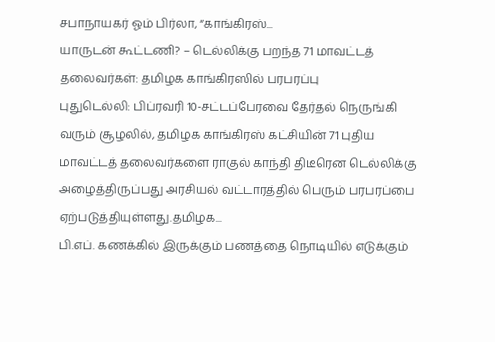சபாநாயகர் ஓம் பிர்லா, “காங்கிரஸ்...
யாருடன் கூட்டணி? – டெல்லிக்கு பறந்த 71 மாவட்டத் தலைவர்கள்: தமிழக காங்கிரஸில் பரபரப்பு
புதுடெல்லி: பிப்ரவரி 10-சட்டப்பேரவை தேர்தல் நெருங்கி வரும் சூழலில், தமிழக காங்கிரஸ் கட்சியின் 71 புதிய மாவட்டத் தலைவர்களை ராகுல் காந்தி திடீரென டெல்லிக்கு அழைத்திருப்பது அரசியல் வட்டாரத்தில் பெரும் பரபரப்பை ஏற்படுத்தியுள்ளது.தமிழக...
பி.எப். கணக்கில் இருக்கும் பணத்தை நொடியில் எடுக்கும்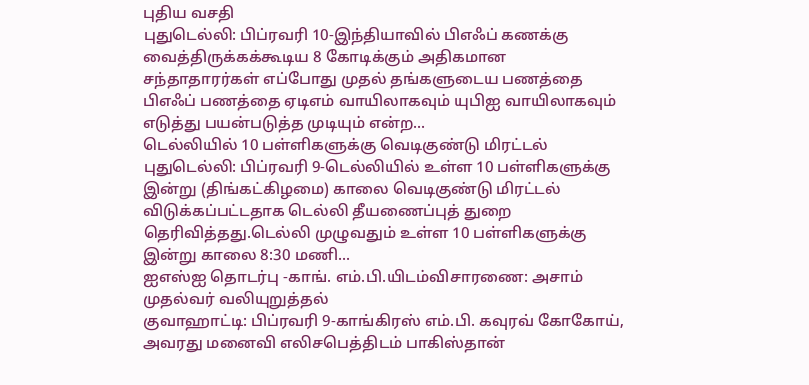புதிய வசதி
புதுடெல்லி: பிப்ரவரி 10-இந்தியாவில் பிஎஃப் கணக்கு வைத்திருக்கக்கூடிய 8 கோடிக்கும் அதிகமான சந்தாதாரர்கள் எப்போது முதல் தங்களுடைய பணத்தை பிஎஃப் பணத்தை ஏடிஎம் வாயிலாகவும் யுபிஐ வாயிலாகவும் எடுத்து பயன்படுத்த முடியும் என்ற...
டெல்லியில் 10 பள்ளிகளுக்கு வெடிகுண்டு மிரட்டல்
புதுடெல்லி: பிப்ரவரி 9-டெல்லியில் உள்ள 10 பள்ளிகளுக்கு இன்று (திங்கட்கிழமை) காலை வெடிகுண்டு மிரட்டல் விடுக்கப்பட்டதாக டெல்லி தீயணைப்புத் துறை தெரிவித்தது.டெல்லி முழுவதும் உள்ள 10 பள்ளிகளுக்கு இன்று காலை 8:30 மணி...
ஐஎஸ்ஐ தொடர்பு -காங். எம்.பி.யிடம்விசாரணை: அசாம் முதல்வர் வலியுறுத்தல்
குவாஹாட்டி: பிப்ரவரி 9-காங்கிரஸ் எம்.பி. கவுரவ் கோகோய், அவரது மனைவி எலிசபெத்திடம் பாகிஸ்தான்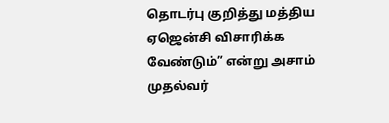தொடர்பு குறித்து மத்திய ஏஜென்சி விசாரிக்க வேண்டும்” என்று அசாம் முதல்வர்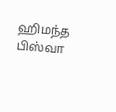ஹிமந்த பிஸ்வா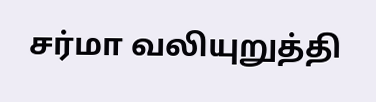சர்மா வலியுறுத்தி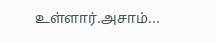உள்ளார்.அசாம்...